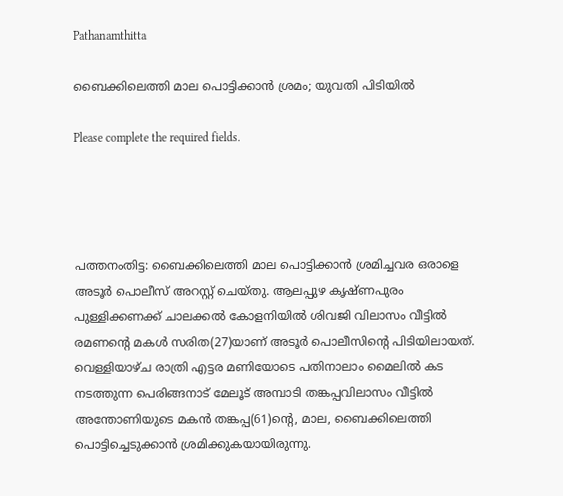Pathanamthitta

ബൈക്കിലെത്തി മാല പൊട്ടിക്കാൻ ശ്രമം; യുവതി പിടിയിൽ

Please complete the required fields.




പത്തനംതിട്ട: ബൈക്കിലെത്തി മാല പൊട്ടിക്കാൻ ശ്രമിച്ചവര ഒരാളെ അടൂർ പൊലീസ് അറസ്റ്റ് ചെയ്തു. ആലപ്പുഴ കൃഷ്ണപുരം പുള്ളിക്കണക്ക് ചാലക്കൽ കോളനിയിൽ ശിവജി വിലാസം വീട്ടിൽ രമണന്റെ മകൾ സരിത(27)യാണ് അടൂർ പൊലീസിന്റെ പിടിയിലായത്. വെള്ളിയാഴ്ച രാത്രി എട്ടര മണിയോടെ പതിനാലാം മൈലിൽ കട നടത്തുന്ന പെരിങ്ങനാട് മേലൂട് അമ്പാടി തങ്കപ്പവിലാസം വീട്ടിൽ അന്തോണിയുടെ മകൻ തങ്കപ്പ(61)ന്റെ, മാല, ബൈക്കിലെത്തി പൊട്ടിച്ചെടുക്കാൻ ശ്രമിക്കുകയായിരുന്നു.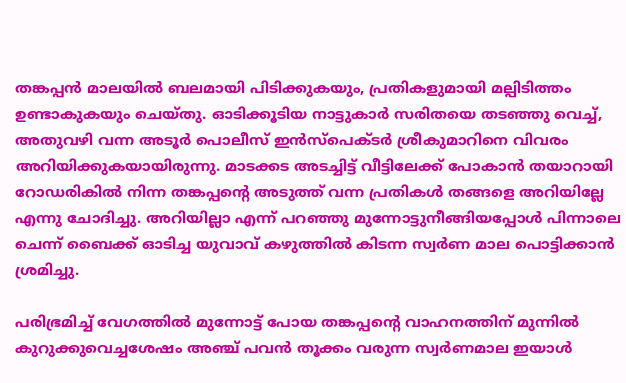തങ്കപ്പൻ മാലയിൽ ബലമായി പിടിക്കുകയും, പ്രതികളുമായി മല്പിടിത്തം ഉണ്ടാകുകയും ചെയ്തു. ഓടിക്കൂടിയ നാട്ടുകാർ സരിതയെ തടഞ്ഞു വെച്ച്, അതുവഴി വന്ന അടൂർ പൊലീസ് ഇൻസ്‌പെക്ടർ ശ്രീകുമാറിനെ വിവരം അറിയിക്കുകയായിരുന്നു. മാടക്കട അടച്ചിട്ട് വീട്ടിലേക്ക് പോകാൻ തയാറായി റോഡരികിൽ നിന്ന തങ്കപ്പന്റെ അടുത്ത് വന്ന പ്രതികള്‍ തങ്ങളെ അറിയില്ലേ എന്നു ചോദിച്ചു. അറിയില്ലാ എന്ന് പറഞ്ഞു മുന്നോട്ടുനീങ്ങിയപ്പോൾ പിന്നാലെ ചെന്ന് ബൈക്ക് ഓടിച്ച യുവാവ് കഴുത്തില്‍ കിടന്ന സ്വര്‍ണ മാല പൊട്ടിക്കാന്‍ ശ്രമിച്ചു.

പരിഭ്രമിച്ച് വേഗത്തില്‍ മുന്നോട്ട് പോയ തങ്കപ്പന്റെ വാഹനത്തിന് മുന്നിൽ കുറുക്കുവെച്ചശേഷം അഞ്ച് പവൻ തൂക്കം വരുന്ന സ്വർണമാല ഇയാൾ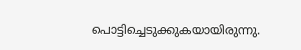പൊട്ടിച്ചെടുക്കുകയായിരുന്നു.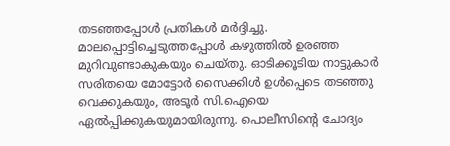തടഞ്ഞപ്പോൾ പ്രതികള്‍ മർദ്ദിച്ചു. മാലപ്പൊട്ടിച്ചെടുത്തപ്പോൾ കഴുത്തില്‍ ഉരഞ്ഞ മുറിവുണ്ടാകുകയും ചെയ്തു. ഓടിക്കൂടിയ നാട്ടുകാർ സരിതയെ മോട്ടോർ സൈക്കിൾ ഉൾപ്പെടെ തടഞ്ഞു വെക്കുകയും, അടൂർ സി.ഐയെ ഏൽപ്പിക്കുകയുമായിരുന്നു. പൊലീസിന്റെ ചോദ്യം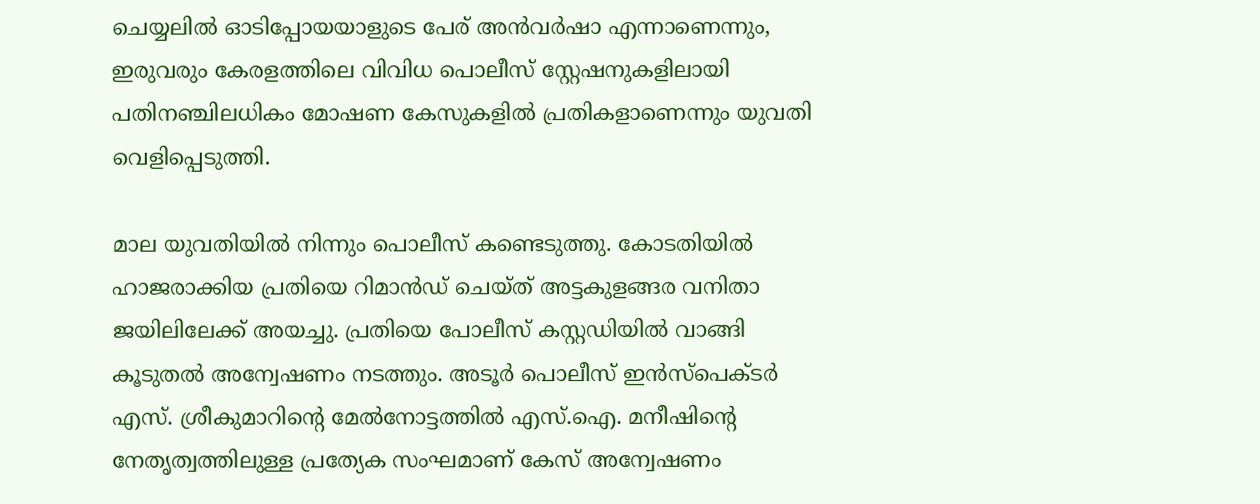ചെയ്യലിൽ ഓടിപ്പോയയാളുടെ പേര് അൻവർഷാ എന്നാണെന്നും, ഇരുവരും കേരളത്തിലെ വിവിധ പൊലീസ് സ്റ്റേഷനുകളിലായി പതിനഞ്ചിലധികം മോഷണ കേസുകളിൽ പ്രതികളാണെന്നും യുവതി വെളിപ്പെടുത്തി.

മാല യുവതിയിൽ നിന്നും പൊലീസ് കണ്ടെടുത്തു. കോടതിയിൽ ഹാജരാക്കിയ പ്രതിയെ റിമാൻഡ് ചെയ്ത് അട്ടകുളങ്ങര വനിതാ ജയിലിലേക്ക് അയച്ചു. പ്രതിയെ പോലീസ് കസ്റ്റഡിയിൽ വാങ്ങി കൂടുതൽ അന്വേഷണം നടത്തും. അടൂർ പൊലീസ് ഇൻസ്‌പെക്ടർ എസ്. ശ്രീകുമാറിന്റെ മേൽനോട്ടത്തിൽ എസ്.ഐ. മനീഷിന്റെ നേതൃത്വത്തിലുള്ള പ്രത്യേക സംഘമാണ് കേസ് അന്വേഷണം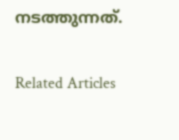നടത്തുന്നത്.

Related Articles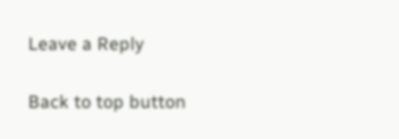Leave a Reply

Back to top button